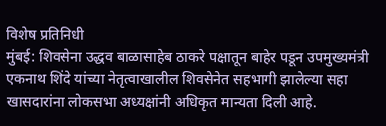विशेष प्रतिनिधी
मुंबई: शिवसेना उद्धव बाळासाहेब ठाकरे पक्षातून बाहेर पडून उपमुख्यमंत्री एकनाथ शिंदे यांच्या नेतृत्वाखालील शिवसेनेत सहभागी झालेल्या सहा खासदारांना लोकसभा अध्यक्षांनी अधिकृत मान्यता दिली आहे.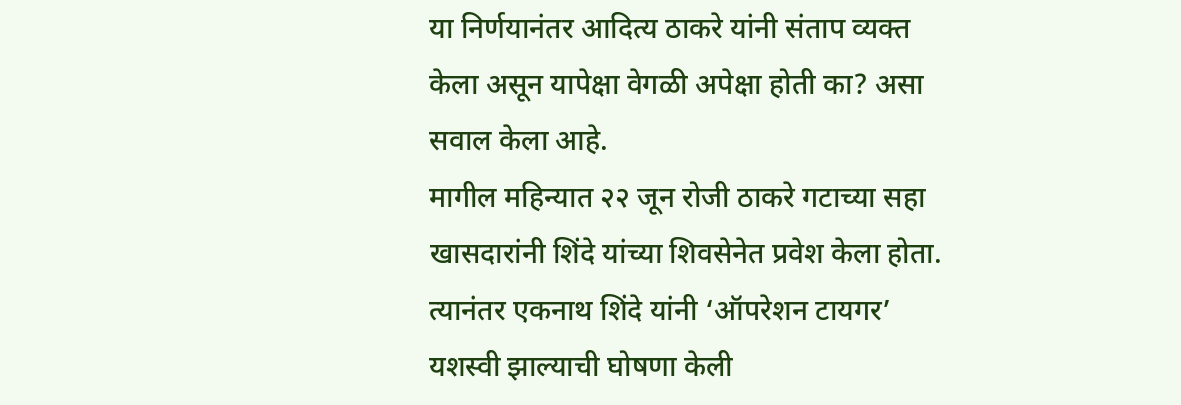या निर्णयानंतर आदित्य ठाकरे यांनी संताप व्यक्त केला असून यापेक्षा वेगळी अपेक्षा होती का? असा सवाल केला आहे.
मागील महिन्यात २२ जून रोजी ठाकरे गटाच्या सहा खासदारांनी शिंदे यांच्या शिवसेनेत प्रवेश केला होता. त्यानंतर एकनाथ शिंदे यांनी ‘ऑपरेशन टायगर’ यशस्वी झाल्याची घोषणा केली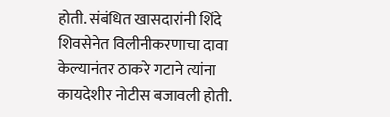होती. संबंधित खासदारांनी शिंदे शिवसेनेत विलीनीकरणाचा दावा केल्यानंतर ठाकरे गटाने त्यांना कायदेशीर नोटीस बजावली होती.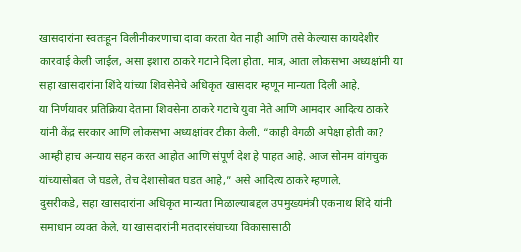खासदारांना स्वतःहून विलीनीकरणाचा दावा करता येत नाही आणि तसे केल्यास कायदेशीर कारवाई केली जाईल, असा इशारा ठाकरे गटाने दिला होता. मात्र, आता लोकसभा अध्यक्षांनी या सहा खासदारांना शिंदे यांच्या शिवसेनेचे अधिकृत खासदार म्हणून मान्यता दिली आहे.
या निर्णयावर प्रतिक्रिया देताना शिवसेना ठाकरे गटाचे युवा नेते आणि आमदार आदित्य ठाकरे यांनी केंद्र सरकार आणि लोकसभा अध्यक्षांवर टीका केली. “काही वेगळी अपेक्षा होती का? आम्ही हाच अन्याय सहन करत आहोत आणि संपूर्ण देश हे पाहत आहे. आज सोनम वांगचुक यांच्यासोबत जे घडले, तेच देशासोबत घडत आहे,” असे आदित्य ठाकरे म्हणाले.
दुसरीकडे, सहा खासदारांना अधिकृत मान्यता मिळाल्याबद्दल उपमुख्यमंत्री एकनाथ शिंदे यांनी समाधान व्यक्त केले. या खासदारांनी मतदारसंघाच्या विकासासाठी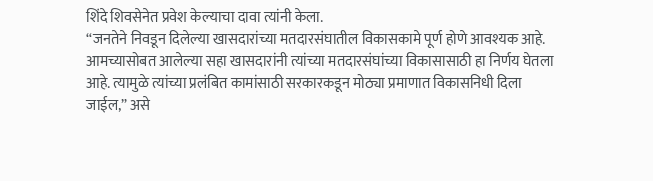शिंदे शिवसेनेत प्रवेश केल्याचा दावा त्यांनी केला.
“जनतेने निवडून दिलेल्या खासदारांच्या मतदारसंघातील विकासकामे पूर्ण होणे आवश्यक आहे. आमच्यासोबत आलेल्या सहा खासदारांनी त्यांच्या मतदारसंघांच्या विकासासाठी हा निर्णय घेतला आहे. त्यामुळे त्यांच्या प्रलंबित कामांसाठी सरकारकडून मोठ्या प्रमाणात विकासनिधी दिला जाईल,” असे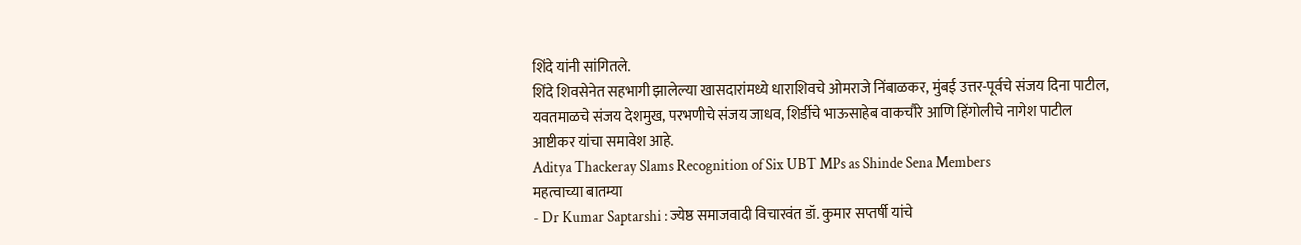शिंदे यांनी सांगितले.
शिंदे शिवसेनेत सहभागी झालेल्या खासदारांमध्ये धाराशिवचे ओमराजे निंबाळकर, मुंबई उत्तर-पूर्वचे संजय दिना पाटील, यवतमाळचे संजय देशमुख, परभणीचे संजय जाधव, शिर्डीचे भाऊसाहेब वाकचौरे आणि हिंगोलीचे नागेश पाटील आष्टीकर यांचा समावेश आहे.
Aditya Thackeray Slams Recognition of Six UBT MPs as Shinde Sena Members
महत्वाच्या बातम्या
- Dr Kumar Saptarshi : ज्येष्ठ समाजवादी विचारवंत डॉ. कुमार सप्तर्षी यांचे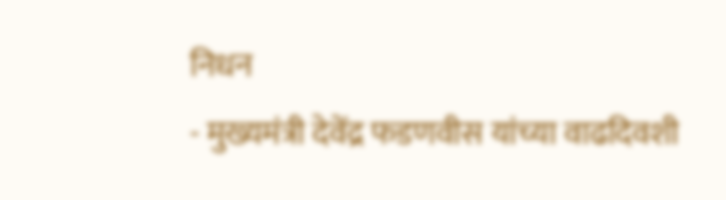निधन
- मुख्यमंत्री देवेंद्र फडणवीस यांच्या वाढदिवशी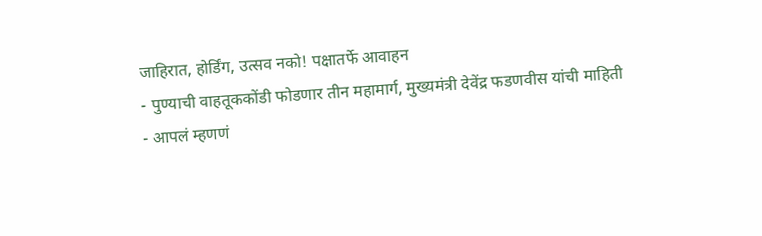जाहिरात, होर्डिंग, उत्सव नको! पक्षातर्फे आवाहन
- पुण्याची वाहतूककोंडी फोडणार तीन महामार्ग, मुख्यमंत्री देवेंद्र फडणवीस यांची माहिती
- आपलं म्हणणं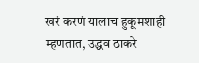खरं करणं यालाच हुकूमशाही म्हणतात, उद्धव ठाकरे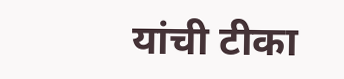यांची टीका